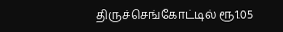திருச்செங்கோட்டில் ரூ1.05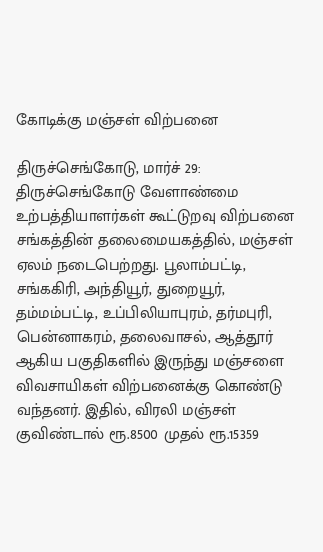கோடிக்கு மஞ்சள் விற்பனை

திருச்செங்கோடு, மார்ச் 29: திருச்செங்கோடு வேளாண்மை உற்பத்தியாளர்கள் கூட்டுறவு விற்பனை சங்கத்தின் தலைமையகத்தில், மஞ்சள் ஏலம் நடைபெற்றது. பூலாம்பட்டி, சங்ககிரி, அந்தியூர், துறையூர், தம்மம்பட்டி, உப்பிலியாபுரம், தர்மபுரி, பென்னாகரம், தலைவாசல், ஆத்தூர் ஆகிய பகுதிகளில் இருந்து மஞ்சளை விவசாயிகள் விற்பனைக்கு கொண்டு வந்தனர். இதில், விரலி மஞ்சள் குவிண்டால் ரூ.8500 முதல் ரூ.15359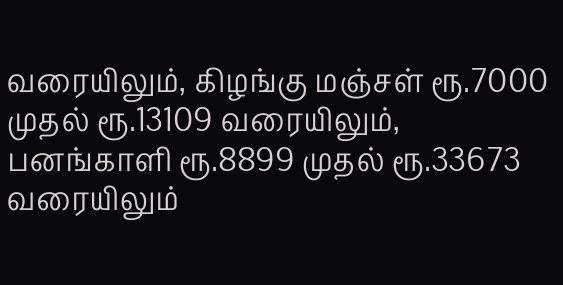வரையிலும், கிழங்கு மஞ்சள் ரூ.7000 முதல் ரூ.13109 வரையிலும், பனங்காளி ரூ.8899 முதல் ரூ.33673 வரையிலும்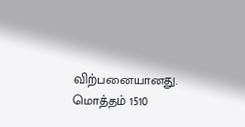விற்பனையானது. மொத்தம் 1510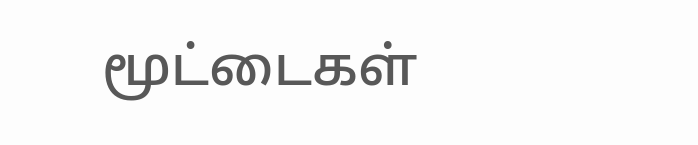மூட்டைகள்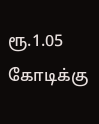ரூ.1.05 கோடிக்கு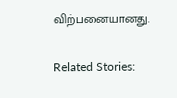விற்பனையானது.

Related Stories: